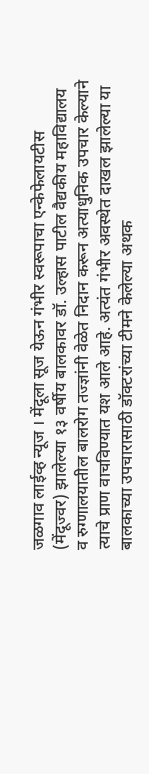जळगाव लाईव्ह न्यूज । मेंदूला सूज येऊन गंभीर स्वरूपाचा एन्केफेलायटीस (मेंदूज्वर) झालेल्या १३ वर्षीय बालकावर डॉ. उल्हास पाटील वैद्यकीय महाविद्यालय व रुग्णालयातील बालरोग तज्ज्ञांनी वेळेत निदान करून अत्याधुनिक उपचार केल्याने त्याचे प्राण वाचविण्यात यश आले आहे. अत्यंत गंभीर अवस्थेत दाखल झालेल्या या बालकाच्या उपचारासाठी डॉक्टरांच्या टीमने केलेल्या अथक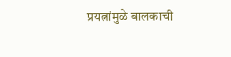प्रयत्नांमुळे बालकाची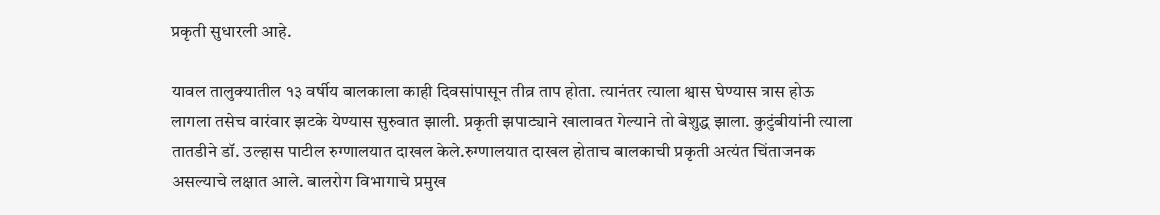प्रकृती सुधारली आहे.

यावल तालुक्यातील १३ वर्षीय बालकाला काही दिवसांपासून तीव्र ताप होता. त्यानंतर त्याला श्वास घेण्यास त्रास होऊ लागला तसेच वारंवार झटके येण्यास सुरुवात झाली. प्रकृती झपाट्याने खालावत गेल्याने तो बेशुद्ध झाला. कुटुंबीयांनी त्याला तातडीने डॉ. उल्हास पाटील रुग्णालयात दाखल केले.रुग्णालयात दाखल होताच बालकाची प्रकृती अत्यंत चिंताजनक असल्याचे लक्षात आले. बालरोग विभागाचे प्रमुख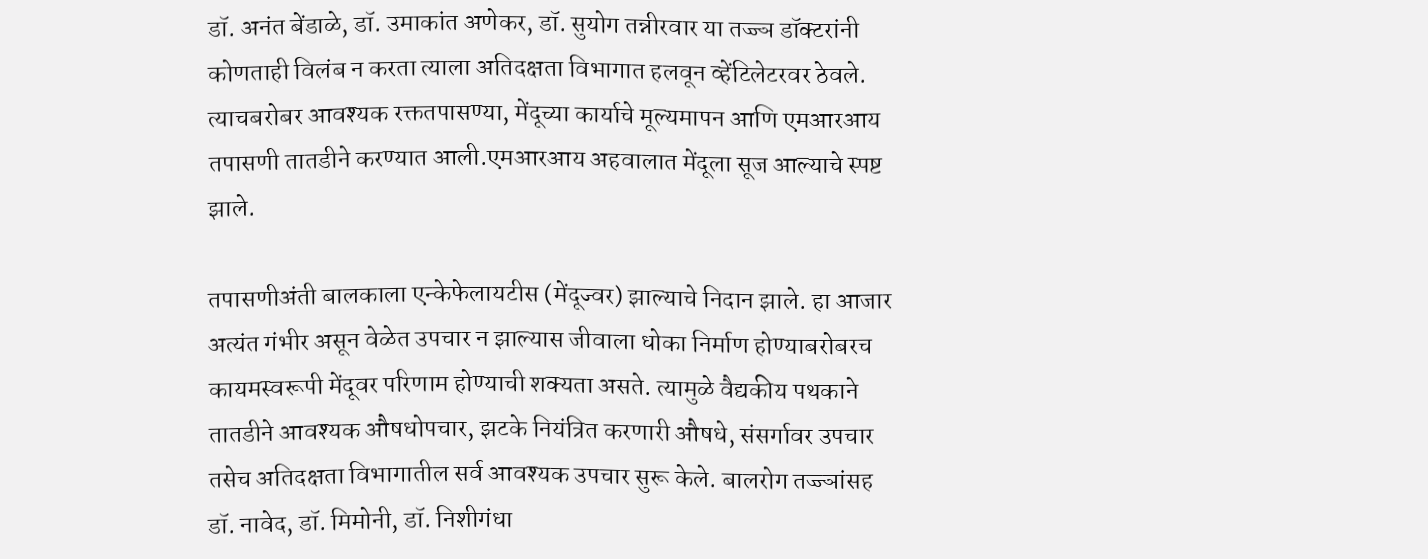डॉ. अनंत बेंडाळे, डॉ. उमाकांत अणेकर, डॉ. सुयोग तन्नीरवार या तज्ज्ञ डॉक्टरांनी कोणताही विलंब न करता त्याला अतिदक्षता विभागात हलवून व्हेंटिलेटरवर ठेवले. त्याचबरोबर आवश्यक रक्ततपासण्या, मेंदूच्या कार्याचे मूल्यमापन आणि एमआरआय तपासणी तातडीने करण्यात आली.एमआरआय अहवालात मेंदूला सूज आल्याचे स्पष्ट झाले.

तपासणीअंती बालकाला एन्केफेलायटीस (मेंदूज्वर) झाल्याचे निदान झाले. हा आजार अत्यंत गंभीर असून वेळेत उपचार न झाल्यास जीवाला धोका निर्माण होण्याबरोबरच कायमस्वरूपी मेंदूवर परिणाम होण्याची शक्यता असते. त्यामुळे वैद्यकीय पथकाने तातडीने आवश्यक औषधोपचार, झटके नियंत्रित करणारी औषधे, संसर्गावर उपचार तसेच अतिदक्षता विभागातील सर्व आवश्यक उपचार सुरू केले. बालरोग तज्ज्ञांसह डॉ. नावेद, डॉ. मिमोनी, डॉ. निशीगंधा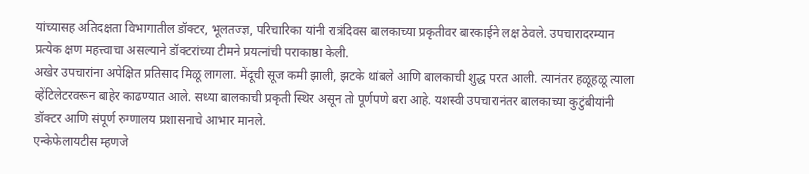यांच्यासह अतिदक्षता विभागातील डॉक्टर, भूलतज्ज्ञ, परिचारिका यांनी रात्रंदिवस बालकाच्या प्रकृतीवर बारकाईने लक्ष ठेवले. उपचारादरम्यान प्रत्येक क्षण महत्त्वाचा असल्याने डॉक्टरांच्या टीमने प्रयत्नांची पराकाष्ठा केली.
अखेर उपचारांना अपेक्षित प्रतिसाद मिळू लागला. मेंदूची सूज कमी झाली, झटके थांबले आणि बालकाची शुद्ध परत आली. त्यानंतर हळूहळू त्याला व्हेंटिलेटरवरून बाहेर काढण्यात आले. सध्या बालकाची प्रकृती स्थिर असून तो पूर्णपणे बरा आहे. यशस्वी उपचारानंतर बालकाच्या कुटुंबीयांनी डॉक्टर आणि संपूर्ण रुग्णालय प्रशासनाचे आभार मानले.
एन्केफेलायटीस म्हणजे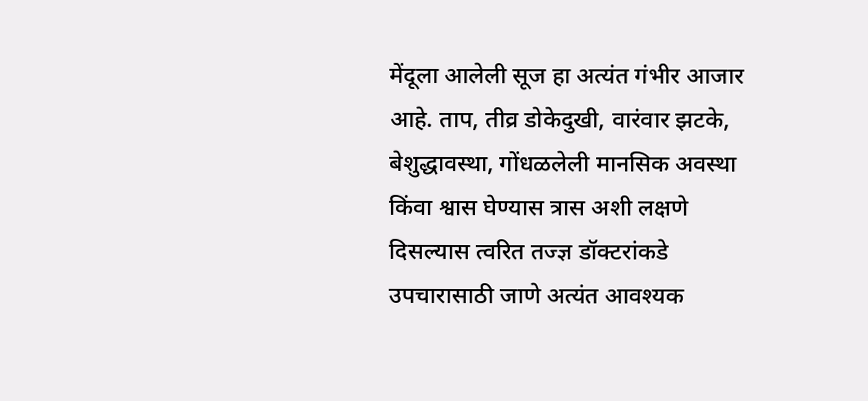मेंदूला आलेली सूज हा अत्यंत गंभीर आजार आहे. ताप, तीव्र डोकेदुखी, वारंवार झटके, बेशुद्धावस्था, गोंधळलेली मानसिक अवस्था किंवा श्वास घेण्यास त्रास अशी लक्षणे दिसल्यास त्वरित तज्ज्ञ डॉक्टरांकडे उपचारासाठी जाणे अत्यंत आवश्यक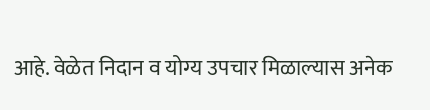आहे. वेळेत निदान व योग्य उपचार मिळाल्यास अनेक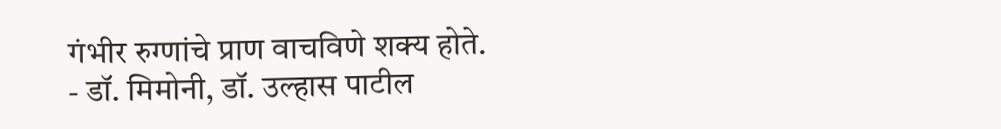गंभीर रुग्णांचे प्राण वाचविणे शक्य होते.
- डॉ. मिमोनी, डॉ. उल्हास पाटील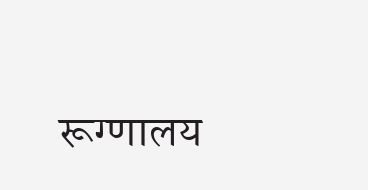रूग्णालय